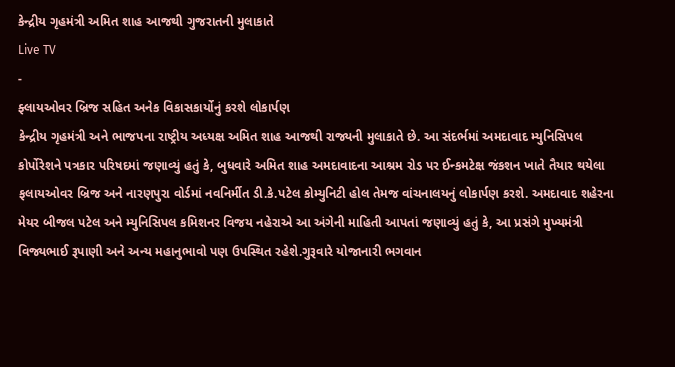કેન્દ્રીય ગૃહમંત્રી અમિત શાહ આજથી ગુજરાતની મુલાકાતે
Live TV
-
ફ્લાયઓવર બ્રિજ સહિત અનેક વિકાસકાર્યોનું કરશે લોકાર્પણ
કેન્દ્રીય ગૃહમંત્રી અને ભાજપના રાષ્ટ્રીય અધ્યક્ષ અમિત શાહ આજથી રાજ્યની મુલાકાતે છે. આ સંદર્ભમાં અમદાવાદ મ્યુનિસિપલ કોર્પોરેશને પત્રકાર પરિષદમાં જણાવ્યું હતું કે, બુધવારે અમિત શાહ અમદાવાદના આશ્રમ રોડ પર ઈન્કમટેક્ષ જંકશન ખાતે તૈયાર થયેલા ફલાયઓવર બ્રિજ અને નારણપુરા વોર્ડમાં નવનિર્મીત ડી.કે.પટેલ કોમ્યુનિટી હોલ તેમજ વાંચનાલયનું લોકાર્પણ કરશે. અમદાવાદ શહેરના મેયર બીજલ પટેલ અને મ્યુનિસિપલ કમિશનર વિજય નહેરાએ આ અંગેની માહિતી આપતાં જણાવ્યું હતું કે, આ પ્રસંગે મુખ્યમંત્રી વિજ્યભાઈ રૂપાણી અને અન્ય મહાનુભાવો પણ ઉપસ્થિત રહેશે.ગુરૂવારે યોજાનારી ભગવાન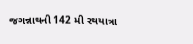જગન્નાથની 142 મી રથયાત્રા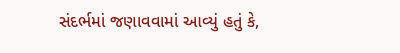સંદર્ભમાં જણાવવામાં આવ્યું હતું કે,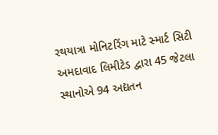રથયાત્રા મોનિટરિંગ માટે સ્માર્ટ સિટી અમદાવાદ લિમીટેડ દ્વારા 45 જેટલા સ્થાનોએ 94 અદ્યતન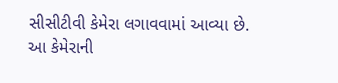સીસીટીવી કેમેરા લગાવવામાં આવ્યા છે. આ કેમેરાની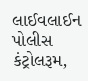લાઈવલાઈન પોલીસ કંટ્રોલરૂમ,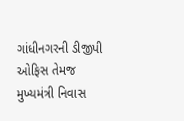ગાંધીનગરની ડીજીપી ઓફિસ તેમજ મુખ્યમંત્રી નિવાસ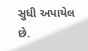સુધી અપાયેલ છે.